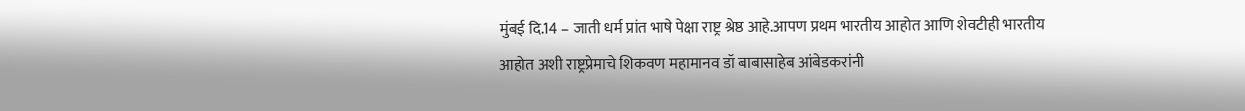मुंबई दि.14 – जाती धर्म प्रांत भाषे पेक्षा राष्ट्र श्रेष्ठ आहे.आपण प्रथम भारतीय आहोत आणि शेवटीही भारतीय आहोत अशी राष्ट्रप्रेमाचे शिकवण महामानव डॉ बाबासाहेब आंबेडकरांनी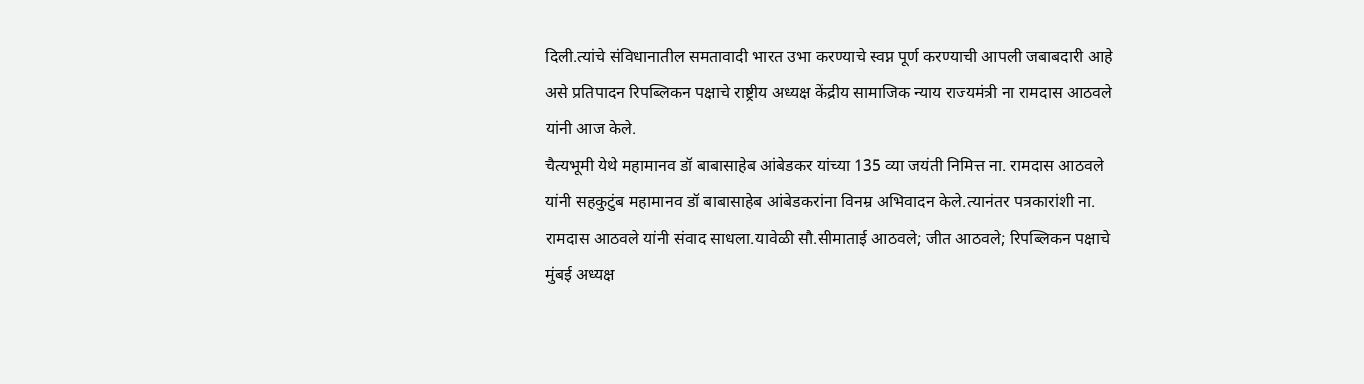दिली.त्यांचे संविधानातील समतावादी भारत उभा करण्याचे स्वप्न पूर्ण करण्याची आपली जबाबदारी आहे असे प्रतिपादन रिपब्लिकन पक्षाचे राष्ट्रीय अध्यक्ष केंद्रीय सामाजिक न्याय राज्यमंत्री ना रामदास आठवले यांनी आज केले.
चैत्यभूमी येथे महामानव डॉ बाबासाहेब आंबेडकर यांच्या 135 व्या जयंती निमित्त ना. रामदास आठवले यांनी सहकुटुंब महामानव डॉ बाबासाहेब आंबेडकरांना विनम्र अभिवादन केले.त्यानंतर पत्रकारांशी ना. रामदास आठवले यांनी संवाद साधला.यावेळी सौ.सीमाताई आठवले; जीत आठवले; रिपब्लिकन पक्षाचे मुंबई अध्यक्ष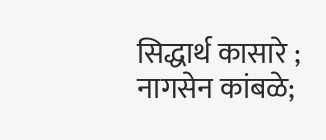सिद्धार्थ कासारे ; नागसेन कांबळे;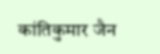कांतिकुमार जैन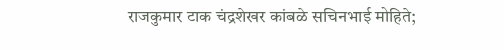राजकुमार टाक चंद्रशेखर कांबळे सचिनभाई मोहिते;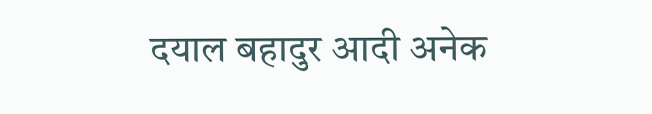दयाल बहादुर आदी अनेक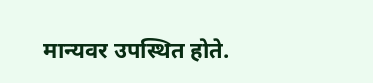मान्यवर उपस्थित होते.